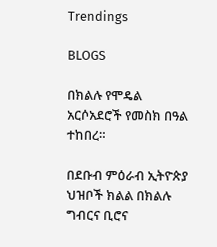Trendings

BLOGS

በክልሉ የሞዴል አርሶአደሮች የመስክ በዓል ተከበረ።

በደቡብ ምዕራብ ኢትዮጵያ ህዝቦች ክልል በክልሉ ግብርና ቢሮና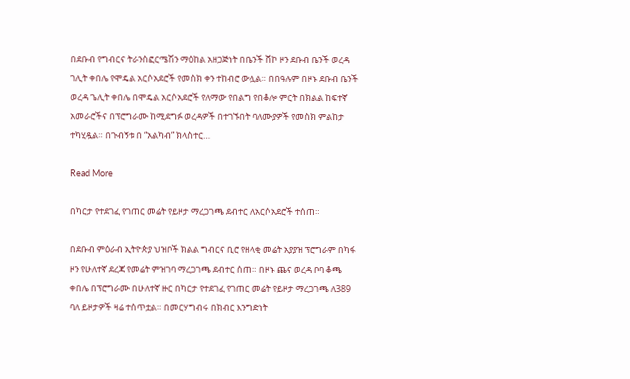በደቡብ የግብርና ትራንስፎርሜሽን ማዕከል አዘጋጅነት በቤንች ሸኮ ዞን ደቡብ ቤንች ወረዳ ገሊት ቀበሌ የሞዴል አርሶአደሮች የመስክ ቀን ተከብሮ ውሏል። በበዓሉም በዞኑ ደቡብ ቤንች ወረዳ ጌሊት ቀበሌ በሞዴል አርሶአደሮች የለማው የበልግ የበቆሎ ምርት በክልል ከፍተኛ አመራሮችና በፕሮግራሙ ከሚደግፉ ወረዳዎች በተገኙበት ባለሙያዎች የመስክ ምልከታ ተካሂዷል። በጉብኝቱ በ “አልካብ” ክላስተር…

Read More

በካርታ የተደገፈ የገጠር መሬት የይዞታ ማረጋገጫ ደብተር ለአርሶአደሮች ተሰጠ።

በደቡብ ምዕራብ ኢትዮጵያ ህዝቦች ክልል ግብርና ቢሮ የዘላቂ መሬት አያያዝ ፕሮግራም በካፋ ዞን የሁለተኛ ደረጃ የመሬት ምዝገባ ማረጋገጫ ደብተር ሰጠ። በዞኑ ጨና ወረዳ ቦባ ቆጫ ቀበሌ በፕሮግራሙ በሁለተኛ ዙር በካርታ የተደገፈ የገጠር መሬት የይዞታ ማረጋገጫ ለ389 ባለ ይዞታዎች ዛሬ ተሰጥቷል። በመርሃግብሩ በክብር እንግድነት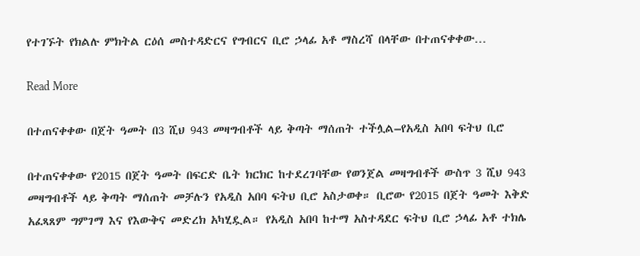የተገኙት የክልሉ ምክትል ርዕሰ መስተዳድርና የግብርና ቢሮ ኃላፊ አቶ ማስረሻ በላቸው በተጠናቀቀው…

Read More

በተጠናቀቀው በጀት ዓመት በ3 ሺህ 943 መዛግብቶች ላይ ቅጣት ማሰጠት ተችሏል–የአዲስ አበባ ፍትህ ቢሮ

በተጠናቀቀው የ2015 በጀት ዓመት በፍርድ ቤት ክርክር ከተደረገባቸው የወንጀል መዛግብቶች ውስጥ 3 ሺህ 943 መዛግብቶች ላይ ቅጣት ማሰጠት መቻሉን የአዲስ አበባ ፍትህ ቢሮ አስታወቀ። ቢሮው የ2015 በጀት ዓመት እቅድ አፈጻጸም ግምገማ እና የእውቅና መድረክ አካሂዷል። የአዲስ አበባ ከተማ አስተዳደር ፍትህ ቢሮ ኃላፊ አቶ ተክሌ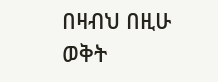በዛብህ በዚሁ ወቅት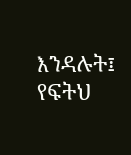እንዳሉት፤ የፍትህ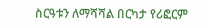ስርዓቱን ለማሻሻል በርካታ የሪፎርም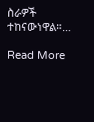ስራዎች ተከናውነዋል።…

Read More